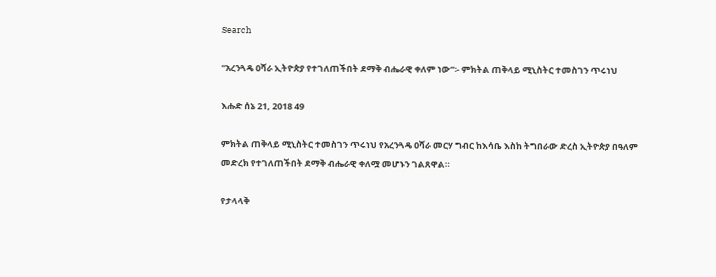Search

“አረንጓዴ ዐሻራ ኢትዮጵያ የተገለጠችበት ደማቅ ብሔራዊ ቀለም ነው”፡- ምክትል ጠቅላይ ሚኒስትር ተመስገን ጥሩነህ

እሑድ ሰኔ 21, 2018 49

ምክትል ጠቅላይ ሚኒስትር ተመስገን ጥሩነህ የአረንጓዴ ዐሻራ መርሃ ግብር ከእሳቤ እስከ ትግበራው ድረስ ኢትዮጵያ በዓለም መድረክ የተገለጠችበት ደማቅ ብሔራዊ ቀለሟ መሆኑን ገልጸዋል።

የታላላቅ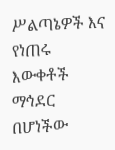ሥልጣኔዎች እና የነጠሩ እውቀቶች ማኅደር በሆነችው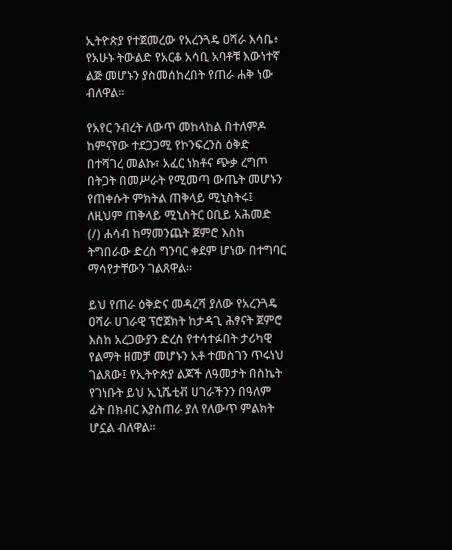ኢትዮጵያ የተጀመረው የአረንጓዴ ዐሻራ እሳቤ፥ የአሁኑ ትውልድ የአርቆ አሳቢ አባቶቹ እውነተኛ ልጅ መሆኑን ያስመሰከረበት የጠራ ሐቅ ነው ብለዋል።

የአየር ንብረት ለውጥ መከላከል በተለምዶ ከምናየው ተደጋጋሚ የኮንፍረንስ ዕቅድ በተሻገረ መልኩ፣ አፈር ነክቶና ጭቃ ረግጦ በትጋት በመሥራት የሚመጣ ውጤት መሆኑን የጠቀሱት ምክትል ጠቅላይ ሚኒስትሩ፤ ለዚህም ጠቅላይ ሚኒስትር ዐቢይ አሕመድ (/) ሐሳብ ከማመንጨት ጀምሮ እስከ ትግበራው ድረስ ግንባር ቀደም ሆነው በተግባር ማሳየታቸውን ገልጸዋል።

ይህ የጠራ ዕቅድና መዳረሻ ያለው የአረንጓዴ ዐሻራ ሀገራዊ ፕሮጀክት ከታዳጊ ሕፃናት ጀምሮ እስከ አረጋውያን ድረስ የተሳተፉበት ታሪካዊ የልማት ዘመቻ መሆኑን አቶ ተመስገን ጥሩነህ ገልጸው፤ የኢትዮጵያ ልጆች ለዓመታት በስኬት የገነቡት ይህ ኢኒሼቲቭ ሀገራችንን በዓለም ፊት በክብር እያስጠራ ያለ የለውጥ ምልክት ሆኗል ብለዋል።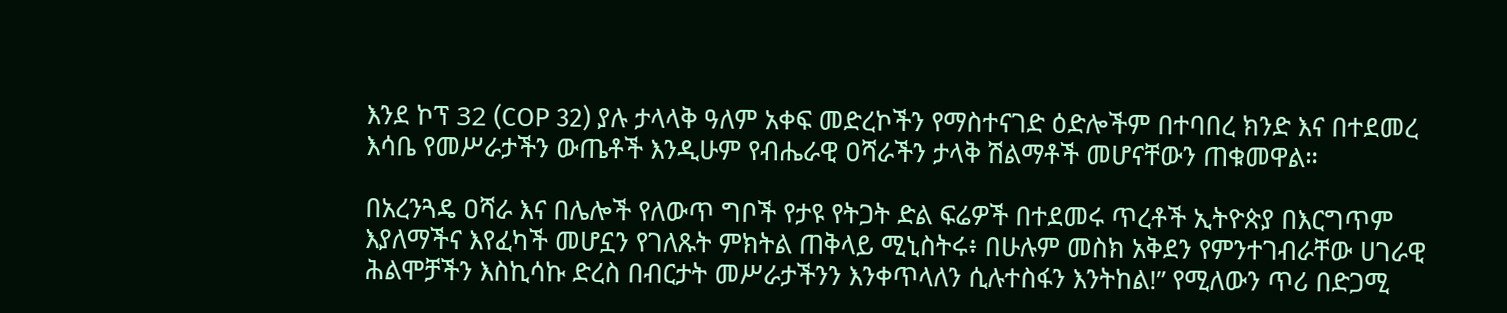እንደ ኮፕ 32 (COP 32) ያሉ ታላላቅ ዓለም አቀፍ መድረኮችን የማስተናገድ ዕድሎችም በተባበረ ክንድ እና በተደመረ እሳቤ የመሥራታችን ውጤቶች እንዲሁም የብሔራዊ ዐሻራችን ታላቅ ሽልማቶች መሆናቸውን ጠቁመዋል።

በአረንጓዴ ዐሻራ እና በሌሎች የለውጥ ግቦች የታዩ የትጋት ድል ፍሬዎች በተደመሩ ጥረቶች ኢትዮጵያ በእርግጥም እያለማችና እየፈካች መሆኗን የገለጹት ምክትል ጠቅላይ ሚኒስትሩ፥ በሁሉም መስክ አቅደን የምንተገብራቸው ሀገራዊ ሕልሞቻችን እስኪሳኩ ድረስ በብርታት መሥራታችንን እንቀጥላለን ሲሉተስፋን እንትከል!” የሚለውን ጥሪ በድጋሚ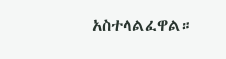አስተላልፈዋል።